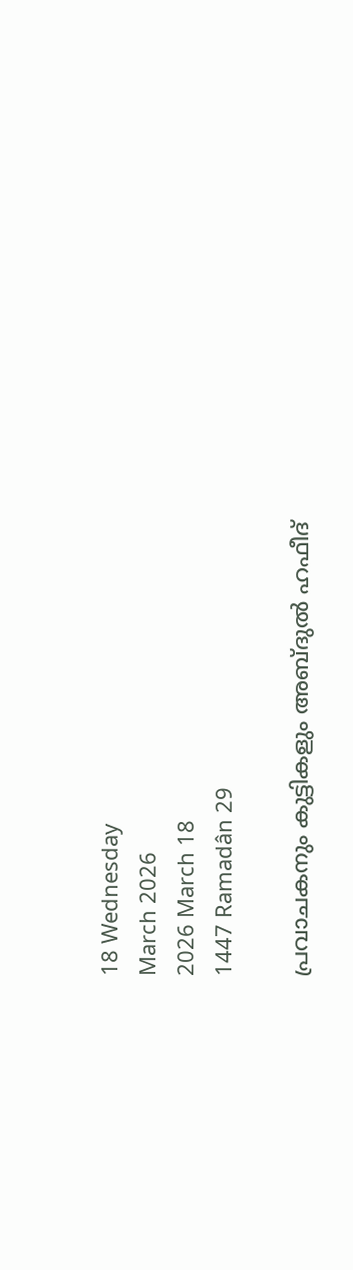18 Wednesday
March 2026
2026 March 18
1447 Ramadân 29

പ്രവാചകനും കുട്ടികളും അബ്ദുല്‍ ഹഫീദ്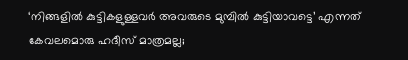‘നിങ്ങളില്‍ കുട്ടികളുള്ളവര്‍ അവരുടെ മുമ്പില്‍ കുട്ടിയാവട്ടെ’ എന്നത് കേവലമൊരു ഹദീസ് മാത്രമല്ല;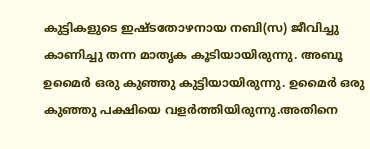കുട്ടികളുടെ ഇഷ്ടതോഴനായ നബി(സ) ജീവിച്ചു കാണിച്ചു തന്ന മാതൃക കൂടിയായിരുന്നു. അബൂ ഉമൈര്‍ ഒരു കുഞ്ഞു കുട്ടിയായിരുന്നു. ഉമൈര്‍ ഒരു കുഞ്ഞു പക്ഷിയെ വളര്‍ത്തിയിരുന്നു.അതിനെ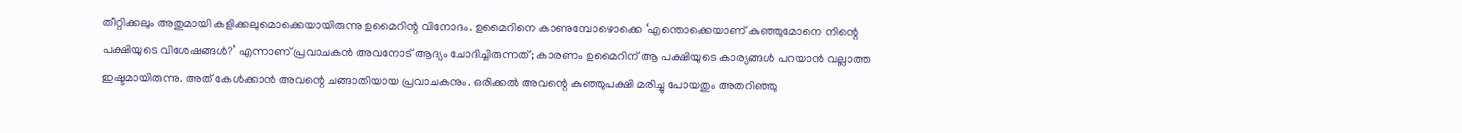തീറ്റിക്കലും അതുമായി കളിക്കലുമൊക്കെയായിരുന്നു ഉമൈറിന്റ വിനോദം. ഉമൈറിനെ കാണുമ്പോഴൊക്കെ ‘എന്തൊക്കെയാണ് കുഞ്ഞുമോനെ നിന്റെ പക്ഷിയുടെ വിശേഷങ്ങള്‍?’ എന്നാണ് പ്രവാചകന്‍ അവനോട് ആദ്യം ചോദിച്ചിരുന്നത്; കാരണം ഉമൈറിന് ആ പക്ഷിയുടെ കാര്യങ്ങള്‍ പറയാന്‍ വല്ലാത്ത ഇഷ്ടമായിരുന്നു. അത് കേള്‍ക്കാന്‍ അവന്റെ ചങ്ങാതിയായ പ്രവാചകനും. ഒരിക്കല്‍ അവന്റെ കുഞ്ഞുപക്ഷി മരിച്ചു പോയതും അതറിഞ്ഞു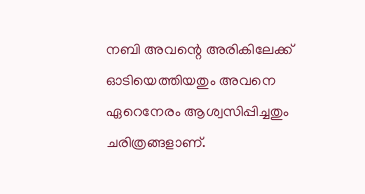നബി അവന്റെ അരികിലേക്ക് ഓടിയെത്തിയതും അവനെ ഏറെനേരം ആശ്വസിപ്പിച്ചതും ചരിത്രങ്ങളാണ്.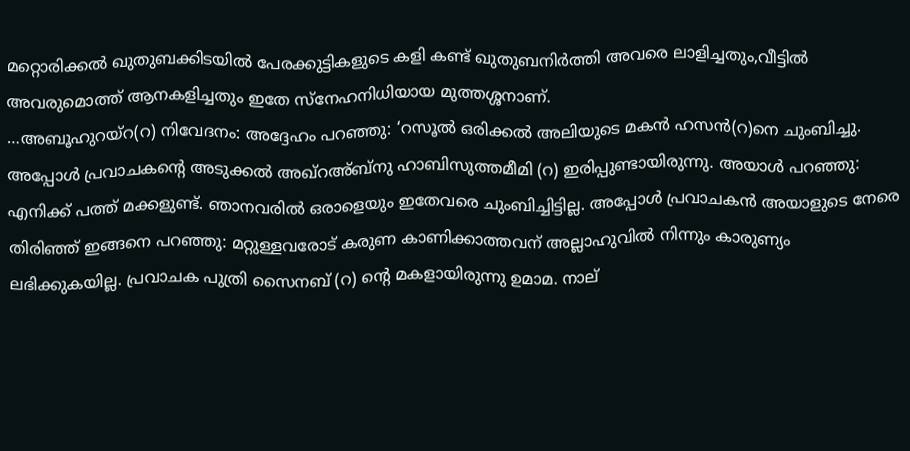മറ്റൊരിക്കല്‍ ഖുതുബക്കിടയില്‍ പേരക്കുട്ടികളുടെ കളി കണ്ട് ഖുതുബനിര്‍ത്തി അവരെ ലാളിച്ചതും,വീട്ടില്‍ അവരുമൊത്ത് ആനകളിച്ചതും ഇതേ സ്‌നേഹനിധിയായ മുത്തശ്ശനാണ്.
…അബൂഹുറയ്‌റ(റ) നിവേദനം: അദ്ദേഹം പറഞ്ഞു: ‘റസൂല്‍ ഒരിക്കല്‍ അലിയുടെ മകന്‍ ഹസന്‍(റ)നെ ചുംബിച്ചു. അപ്പോള്‍ പ്രവാചകന്റെ അടുക്കല്‍ അഖ്‌റഅ്ബ്‌നു ഹാബിസുത്തമീമി (റ) ഇരിപ്പുണ്ടായിരുന്നു. അയാള്‍ പറഞ്ഞു: എനിക്ക് പത്ത് മക്കളുണ്ട്. ഞാനവരില്‍ ഒരാളെയും ഇതേവരെ ചുംബിച്ചിട്ടില്ല. അപ്പോള്‍ പ്രവാചകന്‍ അയാളുടെ നേരെ തിരിഞ്ഞ് ഇങ്ങനെ പറഞ്ഞു: മറ്റുള്ളവരോട് കരുണ കാണിക്കാത്തവന് അല്ലാഹുവില്‍ നിന്നും കാരുണ്യം ലഭിക്കുകയില്ല. പ്രവാചക പുത്രി സൈനബ് (റ) ന്റെ മകളായിരുന്നു ഉമാമ. നാല്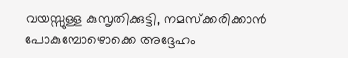വയസ്സുള്ള കുസൃതിക്കുട്ടി, നമസ്‌ക്കരിക്കാന്‍ പോകുമ്പോഴൊക്കെ അദ്ദേഹം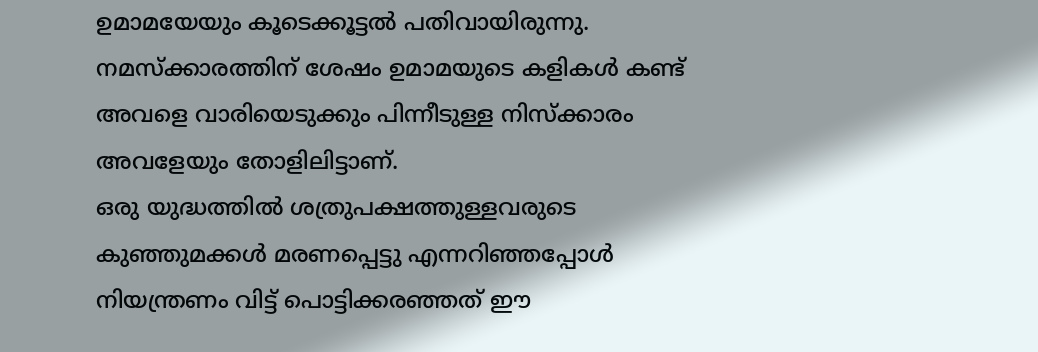ഉമാമയേയും കൂടെക്കൂട്ടല്‍ പതിവായിരുന്നു. നമസ്‌ക്കാരത്തിന് ശേഷം ഉമാമയുടെ കളികള്‍ കണ്ട് അവളെ വാരിയെടുക്കും പിന്നീടുള്ള നിസ്‌ക്കാരം അവളേയും തോളിലിട്ടാണ്.
ഒരു യുദ്ധത്തില്‍ ശത്രുപക്ഷത്തുള്ളവരുടെ കുഞ്ഞുമക്കള്‍ മരണപ്പെട്ടു എന്നറിഞ്ഞപ്പോള്‍ നിയന്ത്രണം വിട്ട് പൊട്ടിക്കരഞ്ഞത് ഈ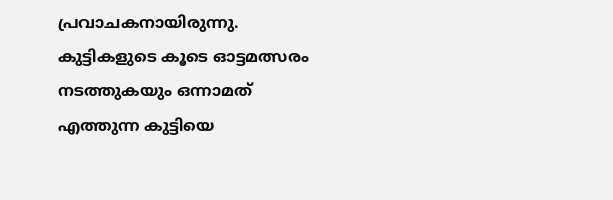പ്രവാചകനായിരുന്നു. കുട്ടികളുടെ കൂടെ ഓട്ടമത്സരം നടത്തുകയും ഒന്നാമത് എത്തുന്ന കുട്ടിയെ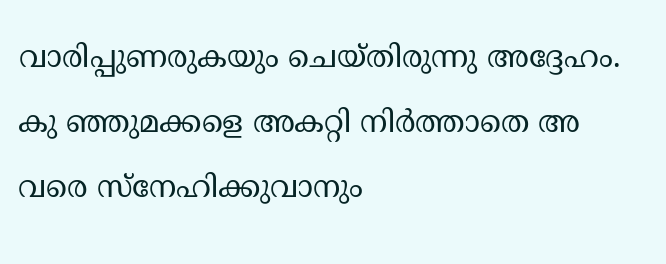വാരിപ്പുണരുകയും ചെയ്തിരുന്നു അദ്ദേഹം. കു ഞ്ഞുമക്കളെ അകറ്റി നിര്‍ത്താതെ അ വരെ സ്‌നേഹിക്കുവാനും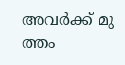അവര്‍ക്ക് മു ത്തം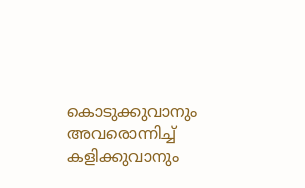കൊടുക്കുവാനും അവരൊന്നിച്ച് കളിക്കുവാനും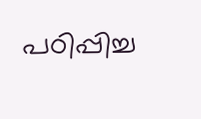പഠിപ്പിച്ച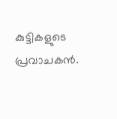കുട്ടികളുടെ പ്രവാചകന്‍.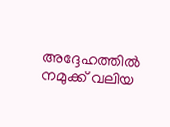അദ്ദേഹത്തില്‍ നമുക്ക് വലിയ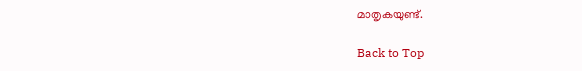മാതൃകയുണ്ട്.

Back to Top